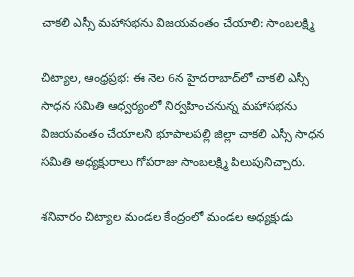చాకలి ఎస్సీ మహాసభను విజయవంతం చేయాలి: సాంబలక్ష్మి

చిట్యాల, ఆంధ్రప్రభ: ఈ నెల 6న హైదరాబాద్‌లో చాకలి ఎస్సీ సాధన సమితి ఆధ్వర్యంలో నిర్వహించనున్న మహాసభను విజయవంతం చేయాలని భూపాలపల్లి జిల్లా చాకలి ఎస్సీ సాధన సమితి అధ్యక్షురాలు గోపరాజు సాంబలక్ష్మి పిలుపునిచ్చారు.

శనివారం చిట్యాల మండల కేంద్రంలో మండల అధ్యక్షుడు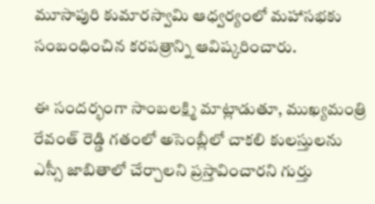మూసాపురి కుమారస్వామి ఆధ్వర్యంలో మహాసభకు సంబంధించిన కరపత్రాన్ని ఆవిష్కరించారు.

ఈ సందర్భంగా సాంబలక్ష్మి మాట్లాడుతూ, ముఖ్యమంత్రి రేవంత్ రెడ్డి గతంలో అసెంబ్లీలో చాకలి కులస్తులను ఎస్సీ జాబితాలో చేర్చాలని ప్రస్తావించారని గుర్తు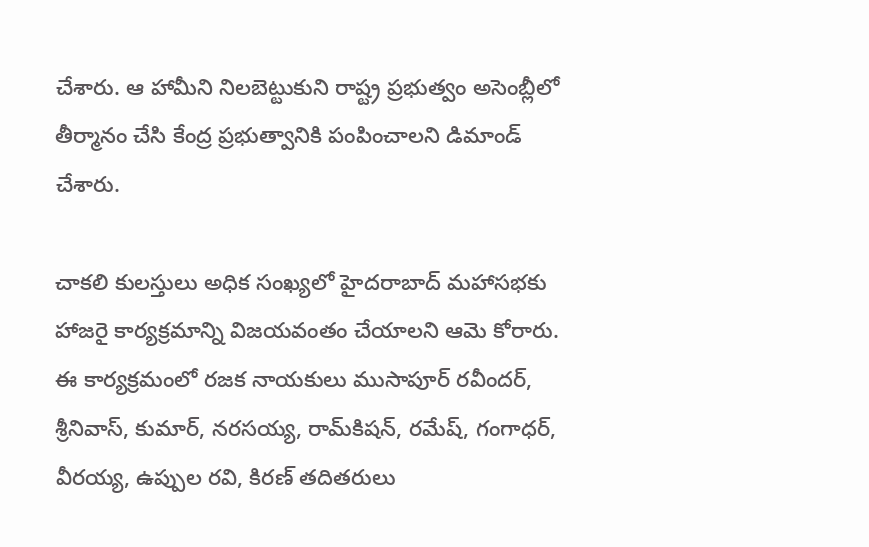చేశారు. ఆ హామీని నిలబెట్టుకుని రాష్ట్ర ప్రభుత్వం అసెంబ్లీలో తీర్మానం చేసి కేంద్ర ప్రభుత్వానికి పంపించాలని డిమాండ్ చేశారు.

చాకలి కులస్తులు అధిక సంఖ్యలో హైదరాబాద్ మహాసభకు హాజరై కార్యక్రమాన్ని విజయవంతం చేయాలని ఆమె కోరారు. ఈ కార్యక్రమంలో రజక నాయకులు ముసాపూర్ రవీందర్, శ్రీనివాస్, కుమార్, నరసయ్య, రామ్‌కిషన్, రమేష్, గంగాధర్, వీరయ్య, ఉప్పుల రవి, కిరణ్ తదితరులు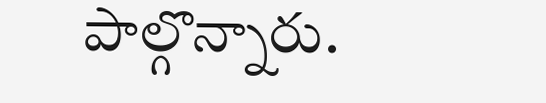పాల్గొన్నారు.